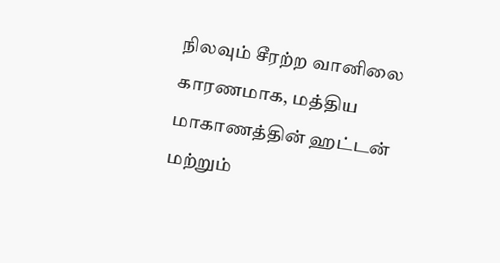நிலவும் சீரற்ற வானிலை காரணமாக, மத்திய மாகாணத்தின் ஹட்டன் மற்றும்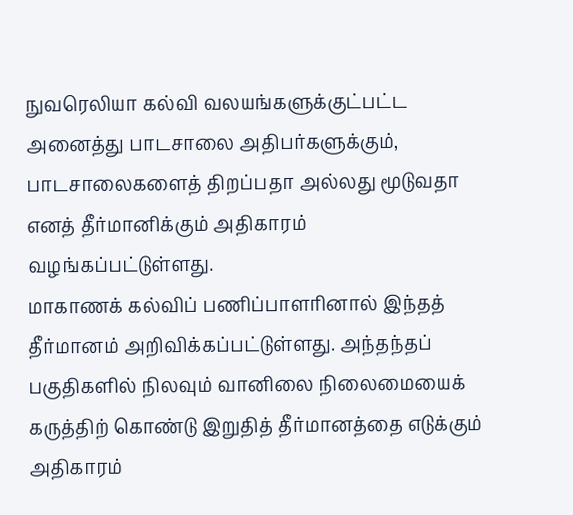நுவரெலியா கல்வி வலயங்களுக்குட்பட்ட அனைத்து பாடசாலை அதிபர்களுக்கும், பாடசாலைகளைத் திறப்பதா அல்லது மூடுவதா எனத் தீர்மானிக்கும் அதிகாரம் வழங்கப்பட்டுள்ளது.
மாகாணக் கல்விப் பணிப்பாளரினால் இந்தத் தீர்மானம் அறிவிக்கப்பட்டுள்ளது. அந்தந்தப் பகுதிகளில் நிலவும் வானிலை நிலைமையைக் கருத்திற் கொண்டு இறுதித் தீர்மானத்தை எடுக்கும் அதிகாரம்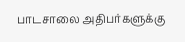பாடசாலை அதிபர்களுக்கு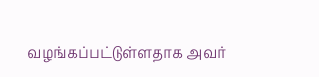வழங்கப்பட்டுள்ளதாக அவர்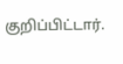குறிப்பிட்டார்.